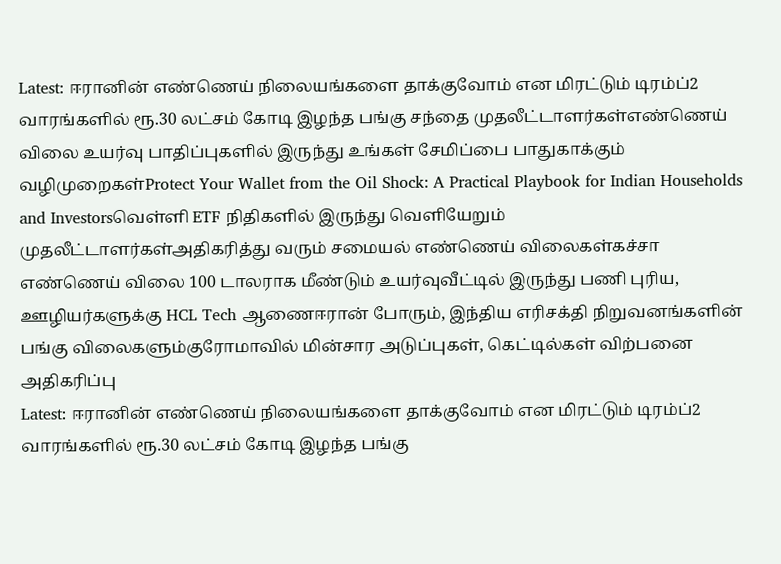Latest: ஈரானின் எண்ணெய் நிலையங்களை தாக்குவோம் என மிரட்டும் டிரம்ப்2 வாரங்களில் ரூ.30 லட்சம் கோடி இழந்த பங்கு சந்தை முதலீட்டாளர்கள்எண்ணெய் விலை உயர்வு பாதிப்புகளில் இருந்து உங்கள் சேமிப்பை பாதுகாக்கும் வழிமுறைகள்Protect Your Wallet from the Oil Shock: A Practical Playbook for Indian Households and Investorsவெள்ளி ETF நிதிகளில் இருந்து வெளியேறும் முதலீட்டாளர்கள்அதிகரித்து வரும் சமையல் எண்ணெய் விலைகள்கச்சா எண்ணெய் விலை 100 டாலராக மீண்டும் உயர்வுவீட்டில் இருந்து பணி புரிய, ஊழியர்களுக்கு HCL Tech ஆணைஈரான் போரும், இந்திய எரிசக்தி நிறுவனங்களின் பங்கு விலைகளும்குரோமாவில் மின்சார அடுப்புகள், கெட்டில்கள் விற்பனை அதிகரிப்பு
Latest: ஈரானின் எண்ணெய் நிலையங்களை தாக்குவோம் என மிரட்டும் டிரம்ப்2 வாரங்களில் ரூ.30 லட்சம் கோடி இழந்த பங்கு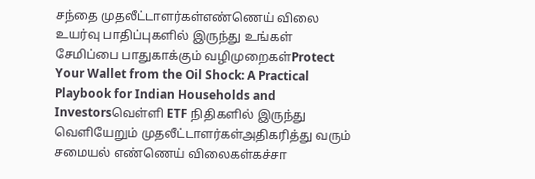சந்தை முதலீட்டாளர்கள்எண்ணெய் விலை உயர்வு பாதிப்புகளில் இருந்து உங்கள் சேமிப்பை பாதுகாக்கும் வழிமுறைகள்Protect Your Wallet from the Oil Shock: A Practical Playbook for Indian Households and Investorsவெள்ளி ETF நிதிகளில் இருந்து வெளியேறும் முதலீட்டாளர்கள்அதிகரித்து வரும் சமையல் எண்ணெய் விலைகள்கச்சா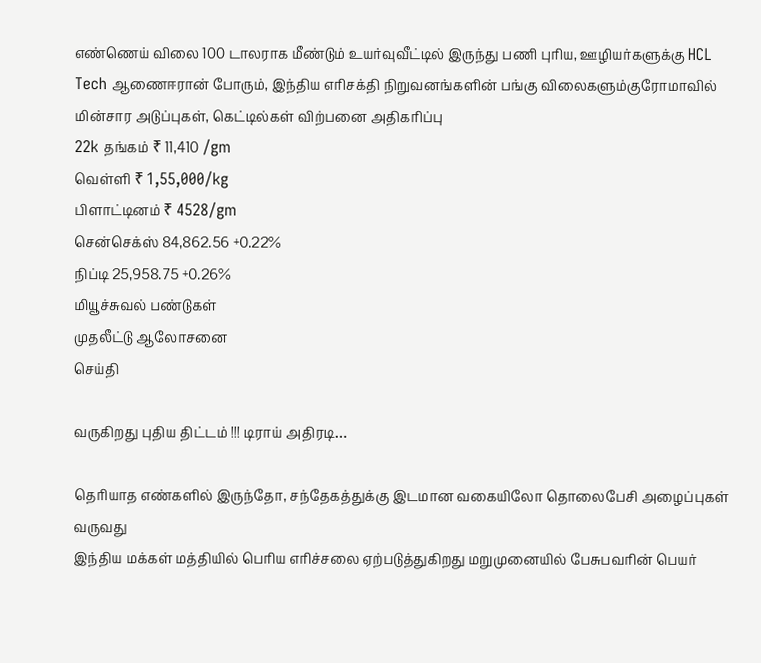எண்ணெய் விலை 100 டாலராக மீண்டும் உயர்வுவீட்டில் இருந்து பணி புரிய, ஊழியர்களுக்கு HCL Tech ஆணைஈரான் போரும், இந்திய எரிசக்தி நிறுவனங்களின் பங்கு விலைகளும்குரோமாவில் மின்சார அடுப்புகள், கெட்டில்கள் விற்பனை அதிகரிப்பு
22k தங்கம் ₹ 11,410 /gm
வெள்ளி ₹ 1,55,000/kg
பிளாட்டினம் ₹ 4528/gm
சென்செக்ஸ் 84,862.56 +0.22%
நிப்டி 25,958.75 +0.26%
மியூச்சுவல் பண்டுகள்
முதலீட்டு ஆலோசனை
செய்தி

வருகிறது புதிய திட்டம் !!! டிராய் அதிரடி…

தெரியாத எண்களில் இருந்தோ, சந்தேகத்துக்கு இடமான வகையிலோ தொலைபேசி அழைப்புகள் வருவது
இந்திய மக்கள் மத்தியில் பெரிய எரிச்சலை ஏற்படுத்துகிறது மறுமுனையில் பேசுபவரின் பெயர்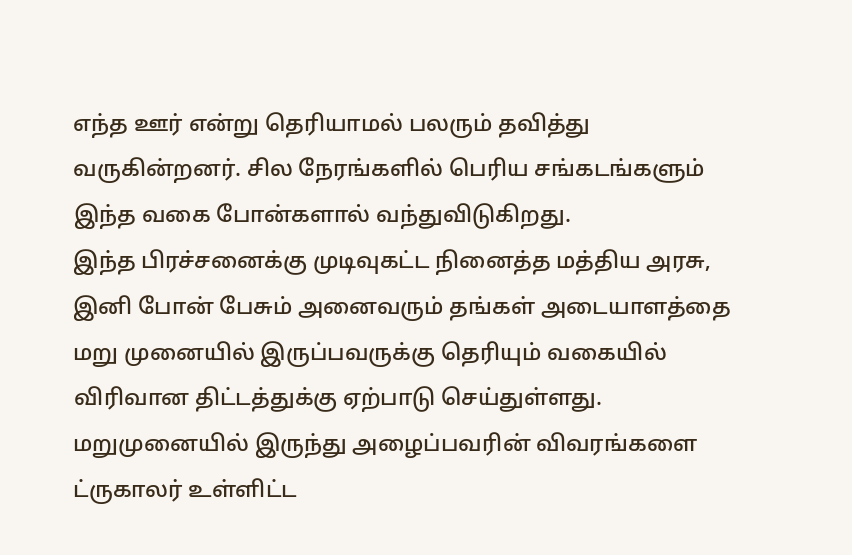எந்த ஊர் என்று தெரியாமல் பலரும் தவித்து வருகின்றனர். சில நேரங்களில் பெரிய சங்கடங்களும் இந்த வகை போன்களால் வந்துவிடுகிறது.
இந்த பிரச்சனைக்கு முடிவுகட்ட நினைத்த மத்திய அரசு, இனி போன் பேசும் அனைவரும் தங்கள் அடையாளத்தை மறு முனையில் இருப்பவருக்கு தெரியும் வகையில் விரிவான திட்டத்துக்கு ஏற்பாடு செய்துள்ளது. மறுமுனையில் இருந்து அழைப்பவரின் விவரங்களை ட்ருகாலர் உள்ளிட்ட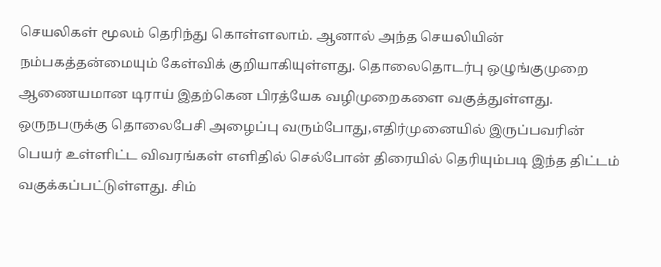செயலிகள் மூலம் தெரிந்து கொள்ளலாம். ஆனால் அந்த செயலியின் நம்பகத்தன்மையும் கேள்விக் குறியாகியுள்ளது. தொலைதொடர்பு ஒழுங்குமுறை ஆணையமான டிராய் இதற்கென பிரத்யேக வழிமுறைகளை வகுத்துள்ளது. ஒருநபருக்கு தொலைபேசி அழைப்பு வரும்போது,எதிர்முனையில் இருப்பவரின் பெயர் உள்ளிட்ட விவரங்கள் எளிதில் செல்போன் திரையில் தெரியும்படி இந்த திட்டம் வகுக்கப்பட்டுள்ளது. சிம்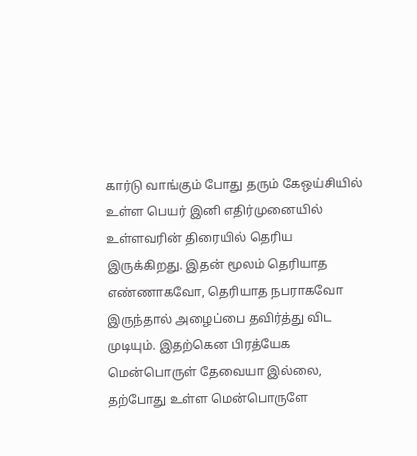கார்டு வாங்கும் போது தரும் கேஒய்சியில் உள்ள பெயர் இனி எதிர்முனையில் உள்ளவரின் திரையில் தெரிய இருக்கிறது. இதன் மூலம் தெரியாத எண்ணாகவோ, தெரியாத நபராகவோ இருந்தால் அழைப்பை தவிர்த்து விட முடியும். இதற்கென பிரத்யேக மென்பொருள் தேவையா இல்லை, தற்போது உள்ள மென்பொருளே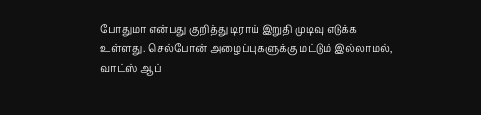போதுமா என்பது குறித்து டிராய் இறுதி முடிவு எடுக்க உள்ளது. செல்போன் அழைப்புகளுக்கு மட்டும் இல்லாமல், வாட்ஸ் ஆப்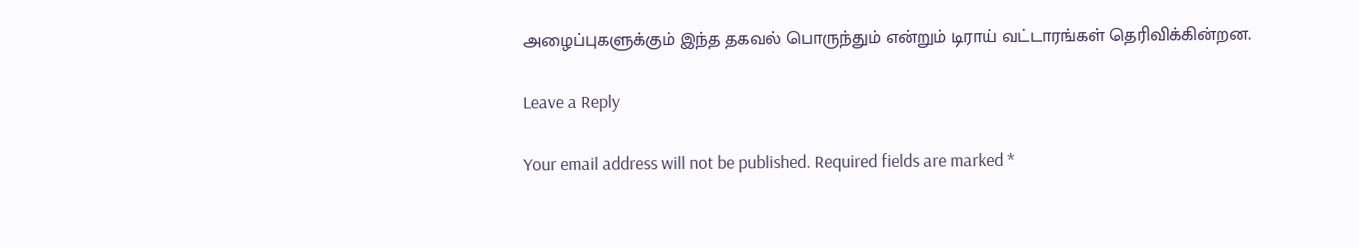அழைப்புகளுக்கும் இந்த தகவல் பொருந்தும் என்றும் டிராய் வட்டாரங்கள் தெரிவிக்கின்றன.

Leave a Reply

Your email address will not be published. Required fields are marked *